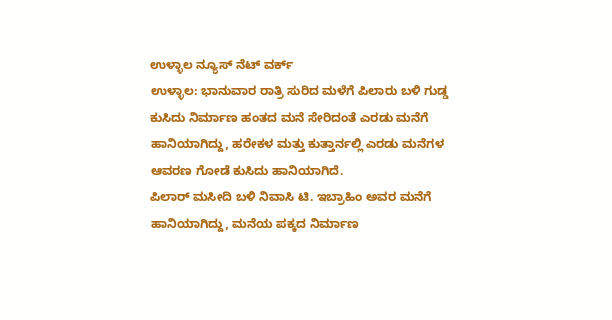ಉಳ್ಳಾಲ ನ್ಯೂಸ್ ನೆಟ್ ವರ್ಕ್
ಉಳ್ಳಾಲ: ಭಾನುವಾರ ರಾತ್ರಿ ಸುರಿದ ಮಳೆಗೆ ಪಿಲಾರು ಬಳಿ ಗುಡ್ಡ ಕುಸಿದು ನಿರ್ಮಾಣ ಹಂತದ ಮನೆ ಸೇರಿದಂತೆ ಎರಡು ಮನೆಗೆ ಹಾನಿಯಾಗಿದ್ದು, ಹರೇಕಳ ಮತ್ತು ಕುತ್ತಾರ್ನಲ್ಲಿ ಎರಡು ಮನೆಗಳ ಆವರಣ ಗೋಡೆ ಕುಸಿದು ಹಾನಿಯಾಗಿದೆ.
ಪಿಲಾರ್ ಮಸೀದಿ ಬಳಿ ನಿವಾಸಿ ಟಿ. ಇಬ್ರಾಹಿಂ ಅವರ ಮನೆಗೆ ಹಾನಿಯಾಗಿದ್ದು, ಮನೆಯ ಪಕ್ಕದ ನಿರ್ಮಾಣ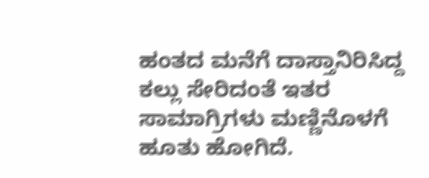ಹಂತದ ಮನೆಗೆ ದಾಸ್ತಾನಿರಿಸಿದ್ದ ಕಲ್ಲು ಸೇರಿದಂತೆ ಇತರ ಸಾಮಾಗ್ರಿಗಳು ಮಣ್ಣಿನೊಳಗೆ ಹೂತು ಹೋಗಿದೆ.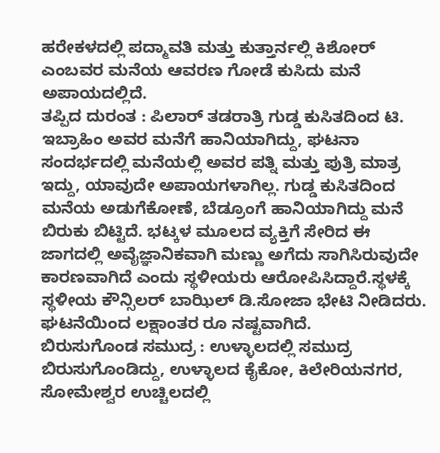ಹರೇಕಳದಲ್ಲಿ ಪದ್ಮಾವತಿ ಮತ್ತು ಕುತ್ತಾರ್ನಲ್ಲಿ ಕಿಶೋರ್ ಎಂಬವರ ಮನೆಯ ಆವರಣ ಗೋಡೆ ಕುಸಿದು ಮನೆ ಅಪಾಯದಲ್ಲಿದೆ.
ತಪ್ಪಿದ ದುರಂತ : ಪಿಲಾರ್ ತಡರಾತ್ರಿ ಗುಡ್ಡ ಕುಸಿತದಿಂದ ಟಿ. ಇಬ್ರಾಹಿಂ ಅವರ ಮನೆಗೆ ಹಾನಿಯಾಗಿದ್ದು, ಘಟನಾ ಸಂದರ್ಭದಲ್ಲಿ ಮನೆಯಲ್ಲಿ ಅವರ ಪತ್ನಿ ಮತ್ತು ಪುತ್ರಿ ಮಾತ್ರ ಇದ್ದು, ಯಾವುದೇ ಅಪಾಯಗಳಾಗಿಲ್ಲ. ಗುಡ್ಡ ಕುಸಿತದಿಂದ ಮನೆಯ ಅಡುಗೆಕೋಣೆ, ಬೆಡ್ರೂಂಗೆ ಹಾನಿಯಾಗಿದ್ದು ಮನೆ ಬಿರುಕು ಬಿಟ್ಟಿದೆ. ಭಟ್ಕಳ ಮೂಲದ ವ್ಯಕ್ತಿಗೆ ಸೇರಿದ ಈ ಜಾಗದಲ್ಲಿ ಅವೈಜ್ಞಾನಿಕವಾಗಿ ಮಣ್ಣು ಅಗೆದು ಸಾಗಿಸಿರುವುದೇ ಕಾರಣವಾಗಿದೆ ಎಂದು ಸ್ಥಳೀಯರು ಆರೋಪಿಸಿದ್ದಾರೆ.ಸ್ಥಳಕ್ಕೆ ಸ್ಥಳೀಯ ಕೌನ್ಸಿಲರ್ ಬಾಝಿಲ್ ಡಿ.ಸೋಜಾ ಭೇಟಿ ನೀಡಿದರು. ಘಟನೆಯಿಂದ ಲಕ್ಷಾಂತರ ರೂ ನಷ್ಟವಾಗಿದೆ.
ಬಿರುಸುಗೊಂಡ ಸಮುದ್ರ : ಉಳ್ಳಾಲದಲ್ಲಿ ಸಮುದ್ರ ಬಿರುಸುಗೊಂಡಿದ್ದು, ಉಳ್ಳಾಲದ ಕೈಕೋ, ಕಿಲೇರಿಯನಗರ, ಸೋಮೇಶ್ವರ ಉಚ್ಚಿಲದಲ್ಲಿ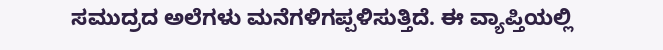ಸಮುದ್ರದ ಅಲೆಗಳು ಮನೆಗಳಿಗಪ್ಪಳಿಸುತ್ತಿದೆ. ಈ ವ್ಯಾಪ್ತಿಯಲ್ಲಿ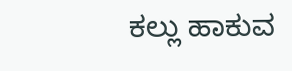ಕಲ್ಲು ಹಾಕುವ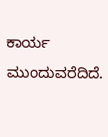ಕಾರ್ಯ ಮುಂದುವರೆದಿದೆ.